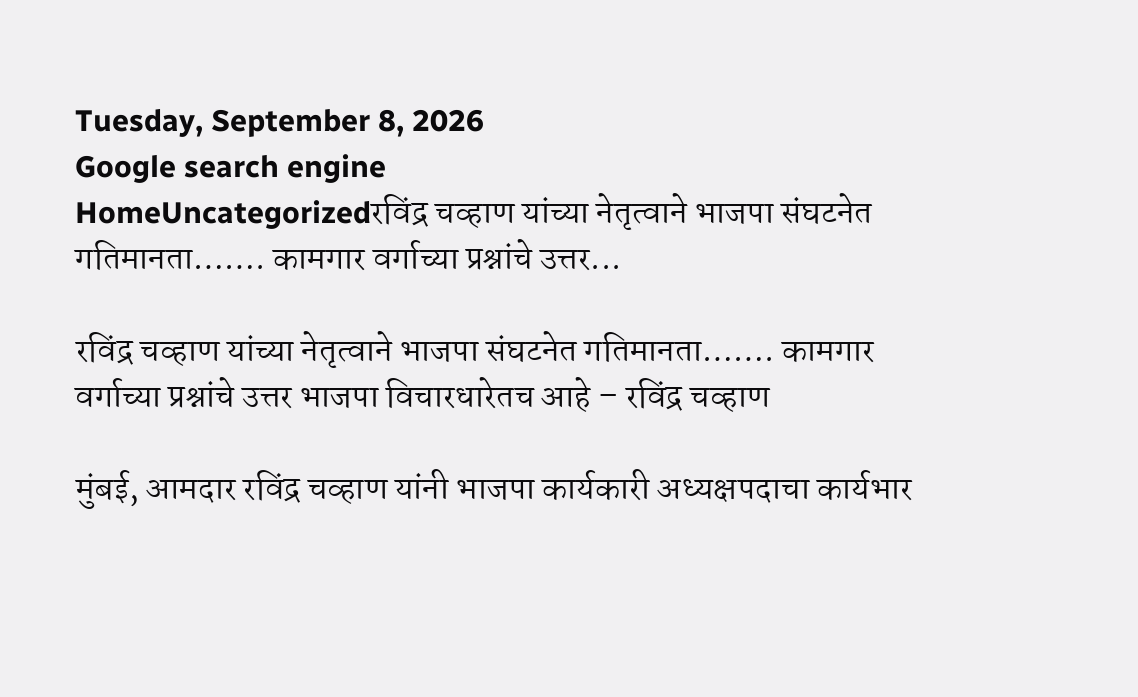Tuesday, September 8, 2026
Google search engine
HomeUncategorizedरविंद्र चव्हाण यांच्या नेतृत्वाने भाजपा संघटनेत गतिमानता……. कामगार वर्गाच्या प्रश्नांचे उत्तर...

रविंद्र चव्हाण यांच्या नेतृत्वाने भाजपा संघटनेत गतिमानता……. कामगार वर्गाच्या प्रश्नांचे उत्तर भाजपा विचारधारेतच आहे – रविंद्र चव्हाण

मुंबई, आमदार रविंद्र चव्हाण यांनी भाजपा कार्यकारी अध्यक्षपदाचा कार्यभार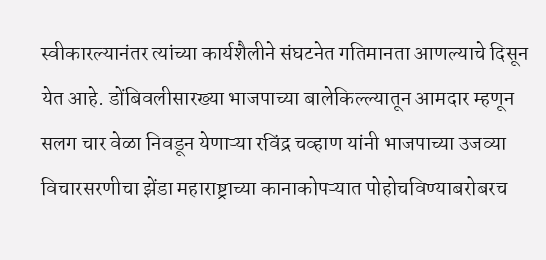स्वीकारल्यानंतर त्यांच्या कार्यशैलीने संघटनेत गतिमानता आणल्याचे दिसून येत आहे. डोंबिवलीसारख्या भाजपाच्या बालेकिल्ल्यातून आमदार म्हणून सलग चार वेळा निवडून येणाऱ्या रविंद्र चव्हाण यांनी भाजपाच्या उजव्या विचारसरणीचा झेंडा महाराष्ट्राच्या कानाकोपऱ्यात पोहोचविण्याबरोबरच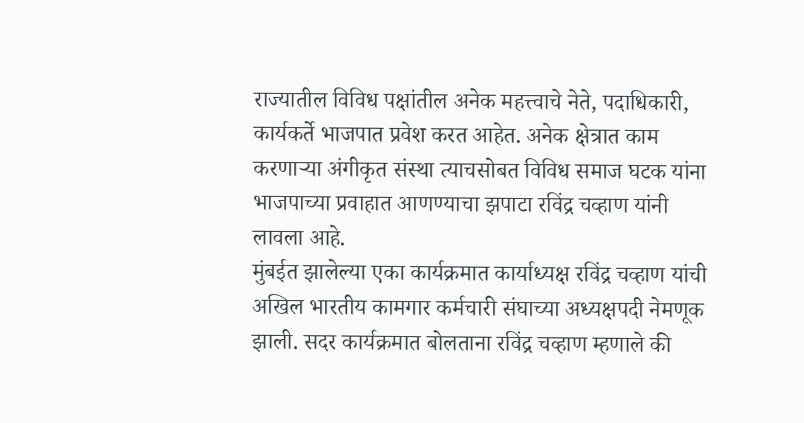राज्यातील विविध पक्षांतील अनेक महत्त्वाचे नेते, पदाधिकारी, कार्यकर्ते भाजपात प्रवेश करत आहेत. अनेक क्षेत्रात काम करणाऱ्या अंगीकृत संस्था त्याचसोबत विविध समाज घटक यांना भाजपाच्या प्रवाहात आणण्याचा झपाटा रविंद्र चव्हाण यांनी लावला आहे.
मुंबईत झालेल्या एका कार्यक्रमात कार्याध्यक्ष रविंद्र चव्हाण यांची अखिल भारतीय कामगार कर्मचारी संघाच्या अध्यक्षपदी नेमणूक झाली. सदर कार्यक्रमात बोलताना रविंद्र चव्हाण म्हणाले की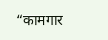“कामगार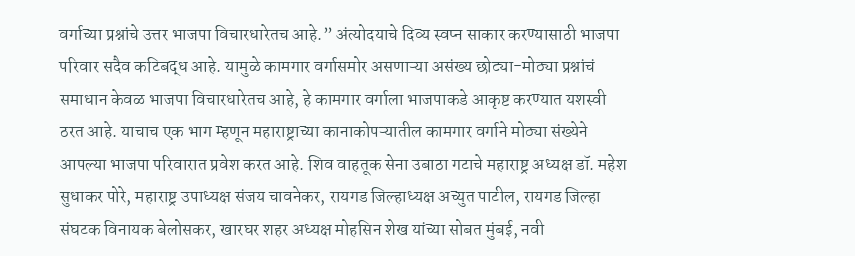वर्गाच्या प्रश्नांचे उत्तर भाजपा विचारधारेतच आहे.” अंत्योदयाचे दिव्य स्वप्न साकार करण्यासाठी भाजपा परिवार सदैव कटिबद्ध आहे. यामुळे कामगार वर्गासमोर असणाऱ्या असंख्य छोट्या-मोठ्या प्रश्नांचं समाधान केवळ भाजपा विचारधारेतच आहे, हे कामगार वर्गाला भाजपाकडे आकृष्ट करण्यात यशस्वी ठरत आहे. याचाच एक भाग म्हणून महाराष्ट्राच्या कानाकोपऱ्यातील कामगार वर्गाने मोठ्या संख्येने आपल्या भाजपा परिवारात प्रवेश करत आहे. शिव वाहतूक सेना उबाठा गटाचे महाराष्ट्र अध्यक्ष डॉ. महेश सुधाकर पोरे, महाराष्ट्र उपाध्यक्ष संजय चावनेकर, रायगड जिल्हाध्यक्ष अच्युत पाटील, रायगड जिल्हा संघटक विनायक बेलोसकर, खारघर शहर अध्यक्ष मोहसिन शेख यांच्या सोबत मुंबई, नवी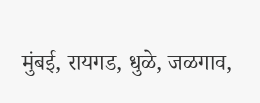मुंबई, रायगड, धुळे, जळगाव,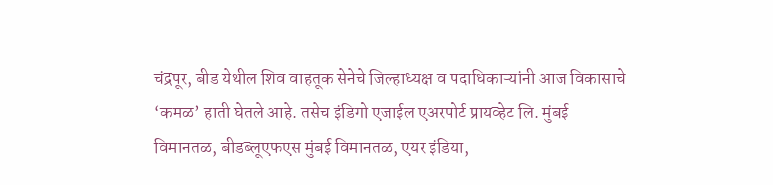चंद्रपूर, बीड येथील शिव वाहतूक सेनेचे जिल्हाध्यक्ष व पदाधिकाऱ्यांनी आज विकासाचे ‘कमळ’ हाती घेतले आहे. तसेच इंडिगो एजाईल एअरपोर्ट प्रायव्हेट लि. मुंबई विमानतळ, बीडब्लूएफएस मुंबई विमानतळ, एयर इंडिया,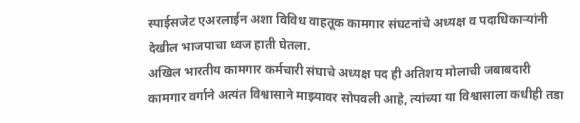स्पाईसजेट एअरलाईन अशा विविध वाहतूक कामगार संघटनांचे अध्यक्ष व पदाधिकाऱ्यांनी देखील भाजपाचा ध्वज हाती घेतला.
अखिल भारतीय कामगार कर्मचारी संघाचे अध्यक्ष पद ही अतिशय मोलाची जबाबदारी कामगार वर्गाने अत्यंत विश्वासाने माझ्यावर सोपवली आहे, त्यांच्या या विश्वासाला कधीही तडा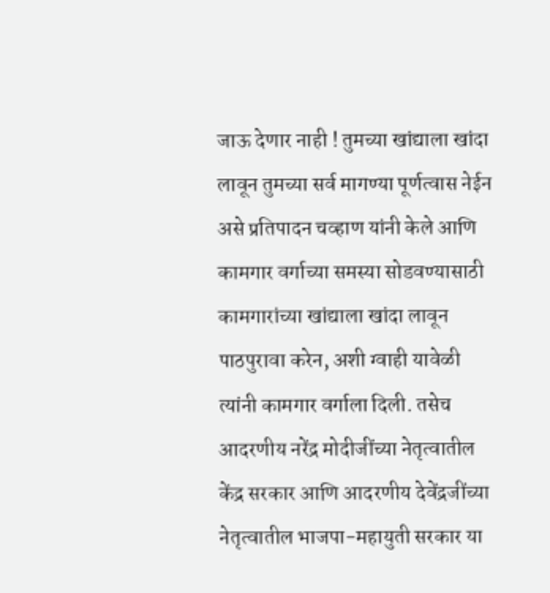जाऊ देणार नाही ! तुमच्या खांद्याला खांदा लावून तुमच्या सर्व मागण्या पूर्णत्वास नेईन असे प्रतिपादन चव्हाण यांनी केले आणि कामगार वर्गाच्या समस्या सोडवण्यासाठी कामगारांच्या खांद्याला खांदा लावून पाठपुरावा करेन, अशी ग्वाही यावेळी त्यांनी कामगार वर्गाला दिली. तसेच आदरणीय नरेंद्र मोदीजींच्या नेतृत्वातील केंद्र सरकार आणि आदरणीय देवेंद्रजींच्या नेतृत्वातील भाजपा-महायुती सरकार या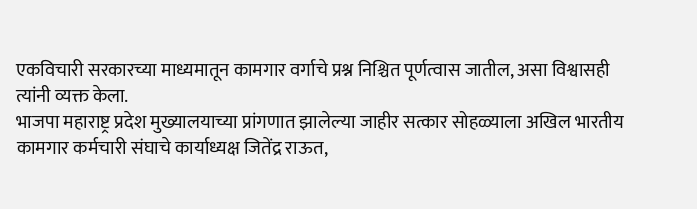एकविचारी सरकारच्या माध्यमातून कामगार वर्गाचे प्रश्न निश्चित पूर्णत्वास जातील, असा विश्वासही त्यांनी व्यक्त केला.
भाजपा महाराष्ट्र प्रदेश मुख्यालयाच्या प्रांगणात झालेल्या जाहीर सत्कार सोहळ्याला अखिल भारतीय कामगार कर्मचारी संघाचे कार्याध्यक्ष जितेंद्र राऊत,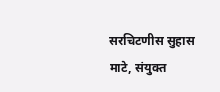सरचिटणीस सुहास माटे, संयुक्त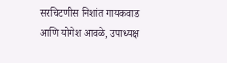सरचिटणीस निशांत गायकवाड आणि योगेश आवळे, उपाध्यक्ष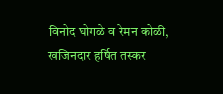विनोद घोगळे व रेमन कोळी, खजिनदार हर्षित तस्कर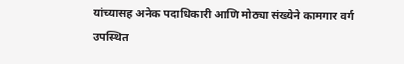यांच्यासह अनेक पदाधिकारी आणि मोठ्या संख्येने कामगार वर्ग उपस्थित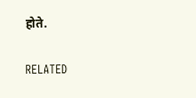होते.

RELATED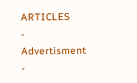ARTICLES
- Advertisment -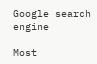Google search engine

Most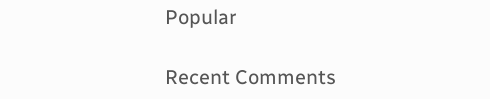Popular

Recent Comments